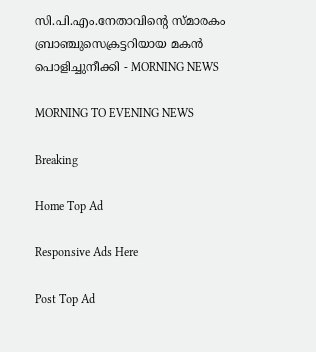സി.പി.എം.നേതാവിന്റെ സ്മാരകം ബ്രാഞ്ചുസെക്രട്ടറിയായ മകൻ പൊളിച്ചുനീക്കി - MORNING NEWS

MORNING TO EVENING NEWS

Breaking

Home Top Ad

Responsive Ads Here

Post Top Ad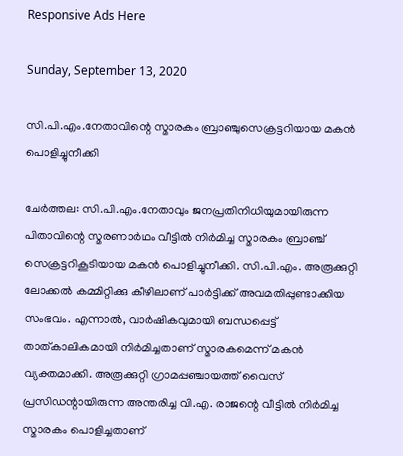Responsive Ads Here

Sunday, September 13, 2020

സി.പി.എം.നേതാവിന്റെ സ്മാരകം ബ്രാഞ്ചുസെക്രട്ടറിയായ മകൻ പൊളിച്ചുനീക്കി

ചേർത്തല: സി.പി.എം.നേതാവും ജനപ്രതിനിധിയുമായിരുന്ന പിതാവിന്റെ സ്മരണാർഥം വീട്ടിൽ നിർമിച്ച സ്മാരകം ബ്രാഞ്ച് സെക്രട്ടറികൂടിയായ മകൻ പൊളിച്ചുനീക്കി. സി.പി.എം. അരൂക്കുറ്റി ലോക്കൽ കമ്മിറ്റിക്കു കീഴിലാണ് പാർട്ടിക്ക് അവമതിപ്പുണ്ടാക്കിയ സംഭവം. എന്നാൽ, വാർഷികവുമായി ബന്ധപ്പെട്ട് താത്കാലികമായി നിർമിച്ചതാണ് സ്മാരകമെന്ന് മകൻ വ്യക്തമാക്കി. അരൂക്കുറ്റി ഗ്രാമപ്പഞ്ചായത്ത് വൈസ് പ്രസിഡന്റായിരുന്ന അന്തരിച്ച വി.എ. രാജന്റെ വീട്ടിൽ നിർമിച്ച സ്മാരകം പൊളിച്ചതാണ്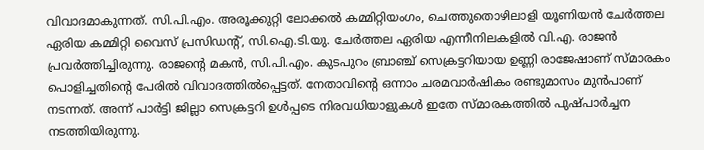വിവാദമാകുന്നത്. സി.പി.എം. അരൂക്കുറ്റി ലോക്കൽ കമ്മിറ്റിയംഗം, ചെത്തുതൊഴിലാളി യൂണിയൻ ചേർത്തല ഏരിയ കമ്മിറ്റി വൈസ് പ്രസിഡന്റ്, സി.ഐ.ടി.യു. ചേർത്തല ഏരിയ എന്നീനിലകളിൽ വി.എ. രാജൻ പ്രവർത്തിച്ചിരുന്നു. രാജന്റെ മകൻ, സി.പി.എം. കുടപുറം ബ്രാഞ്ച് സെക്രട്ടറിയായ ഉണ്ണി രാജേഷാണ് സ്മാരകം പൊളിച്ചതിന്റെ പേരിൽ വിവാദത്തിൽപ്പെട്ടത്. നേതാവിന്റെ ഒന്നാം ചരമവാർഷികം രണ്ടുമാസം മുൻപാണ് നടന്നത്. അന്ന് പാർട്ടി ജില്ലാ സെക്രട്ടറി ഉൾപ്പടെ നിരവധിയാളുകൾ ഇതേ സ്മാരകത്തിൽ പുഷ്പാർച്ചന നടത്തിയിരുന്നു.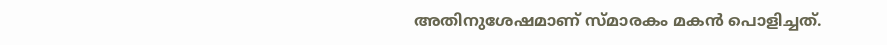അതിനുശേഷമാണ് സ്മാരകം മകൻ പൊളിച്ചത്.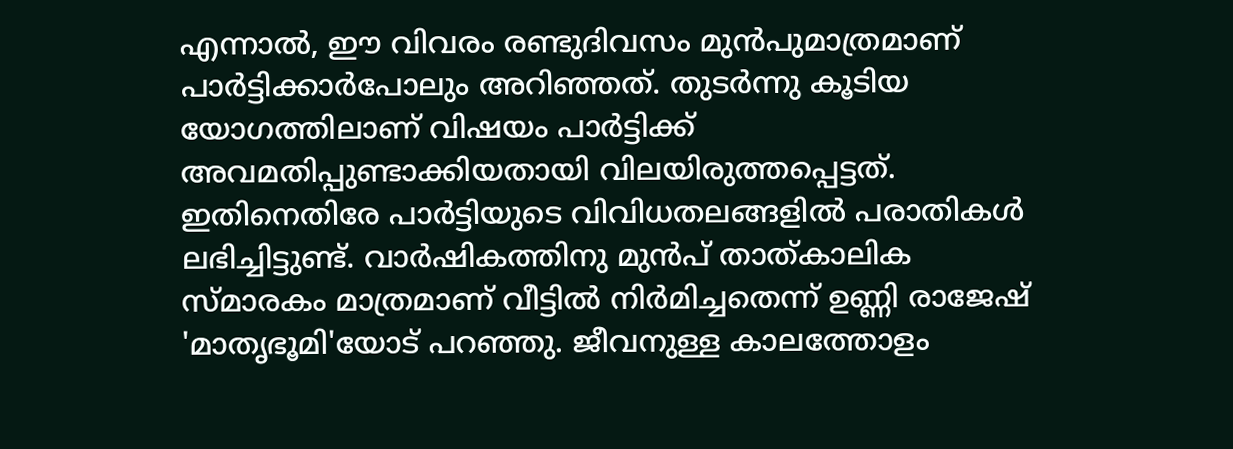എന്നാൽ, ഈ വിവരം രണ്ടുദിവസം മുൻപുമാത്രമാണ് പാർട്ടിക്കാർപോലും അറിഞ്ഞത്. തുടർന്നു കൂടിയ യോഗത്തിലാണ് വിഷയം പാർട്ടിക്ക് അവമതിപ്പുണ്ടാക്കിയതായി വിലയിരുത്തപ്പെട്ടത്. ഇതിനെതിരേ പാർട്ടിയുടെ വിവിധതലങ്ങളിൽ പരാതികൾ ലഭിച്ചിട്ടുണ്ട്. വാർഷികത്തിനു മുൻപ് താത്കാലിക സ്മാരകം മാത്രമാണ് വീട്ടിൽ നിർമിച്ചതെന്ന് ഉണ്ണി രാജേഷ് 'മാതൃഭൂമി'യോട് പറഞ്ഞു. ജീവനുള്ള കാലത്തോളം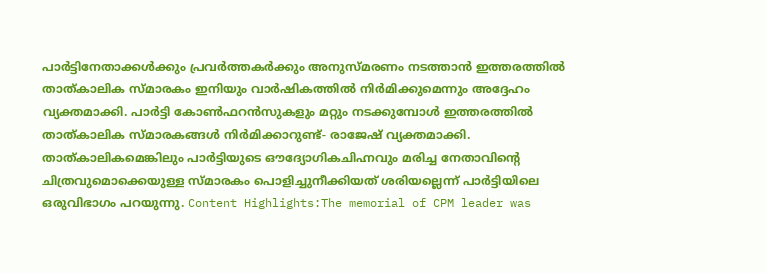പാർട്ടിനേതാക്കൾക്കും പ്രവർത്തകർക്കും അനുസ്മരണം നടത്താൻ ഇത്തരത്തിൽ താത്കാലിക സ്മാരകം ഇനിയും വാർഷികത്തിൽ നിർമിക്കുമെന്നും അദ്ദേഹം വ്യക്തമാക്കി. പാർട്ടി കോൺഫറൻസുകളും മറ്റും നടക്കുമ്പോൾ ഇത്തരത്തിൽ താത്കാലിക സ്മാരകങ്ങൾ നിർമിക്കാറുണ്ട്- രാജേഷ് വ്യക്തമാക്കി. താത്കാലികമെങ്കിലും പാർട്ടിയുടെ ഔദ്യോഗികചിഹ്നവും മരിച്ച നേതാവിന്റെ ചിത്രവുമൊക്കെയുള്ള സ്മാരകം പൊളിച്ചുനീക്കിയത് ശരിയല്ലെന്ന് പാർട്ടിയിലെ ഒരുവിഭാഗം പറയുന്നു. Content Highlights:The memorial of CPM leader was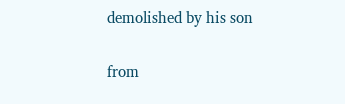demolished by his son


from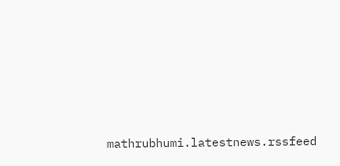mathrubhumi.latestnews.rssfeed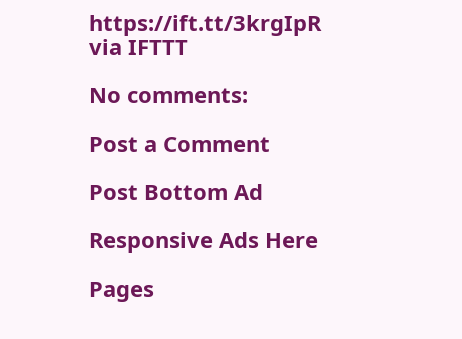https://ift.tt/3krgIpR
via IFTTT

No comments:

Post a Comment

Post Bottom Ad

Responsive Ads Here

Pages